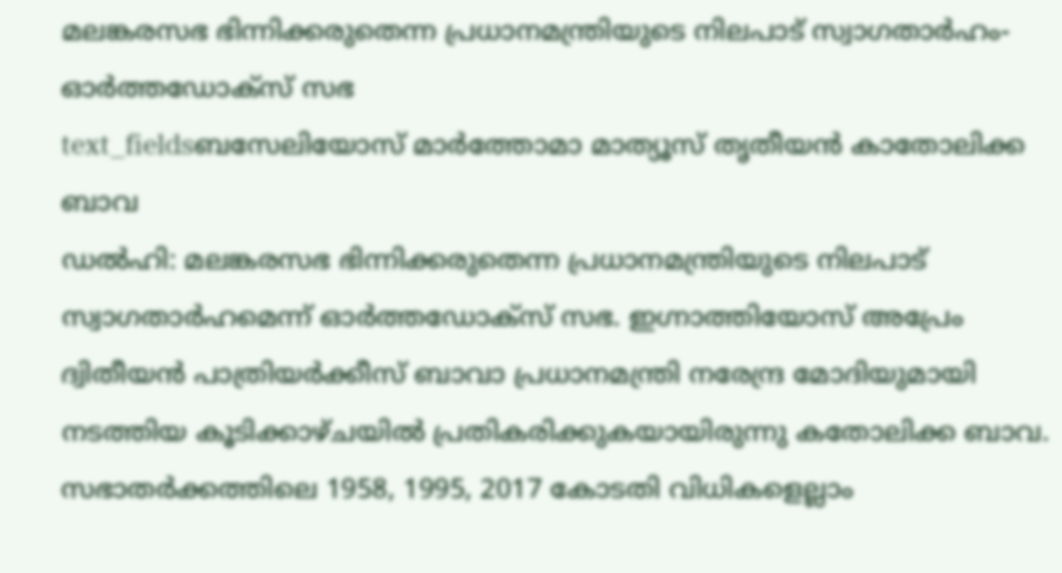മലങ്കരസഭ ഭിന്നിക്കരുതെന്ന പ്രധാനമന്ത്രിയുടെ നിലപാട് സ്വാഗതാർഹം- ഓർത്തഡോക്സ് സഭ
text_fieldsബസേലിയോസ് മാർത്തോമാ മാത്യൂസ് തൃതീയൻ കാതോലിക്ക ബാവ
ഡൽഹി: മലങ്കരസഭ ഭിന്നിക്കരുതെന്ന പ്രധാനമന്ത്രിയുടെ നിലപാട് സ്വാഗതാർഹമെന്ന് ഓർത്തഡോക്സ് സഭ. ഇഗ്നാത്തിയോസ് അപ്രേം ദ്വിതീയൻ പാത്രിയർക്കീസ് ബാവാ പ്രധാനമന്ത്രി നരേന്ദ്ര മോദിയുമായി നടത്തിയ കൂടിക്കാഴ്ചയിൽ പ്രതികരിക്കുകയായിരുന്നു കതോലിക്ക ബാവ.
സഭാതർക്കത്തിലെ 1958, 1995, 2017 കോടതി വിധികളെല്ലാം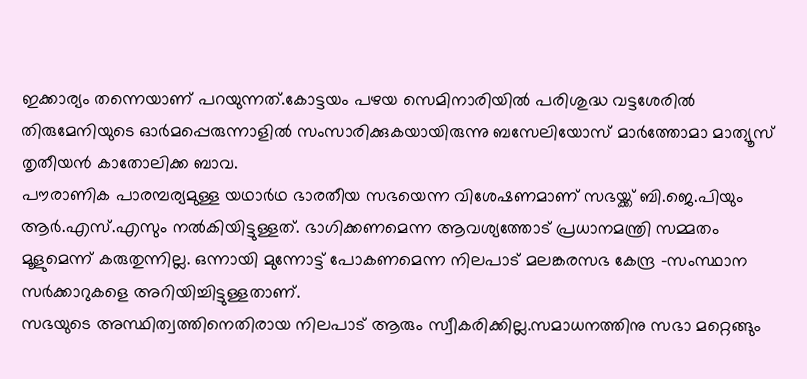ഇക്കാര്യം തന്നെയാണ് പറയുന്നത്.കോട്ടയം പഴയ സെമിനാരിയിൽ പരിശുദ്ധ വട്ടശേരിൽ തിരുമേനിയുടെ ഓർമപ്പെരുന്നാളിൽ സംസാരിക്കുകയായിരുന്നു ബസേലിയോസ് മാർത്തോമാ മാത്യൂസ് തൃതീയൻ കാതോലിക്ക ബാവ.
പൗരാണിക പാരമ്പര്യമുള്ള യഥാർഥ ഭാരതീയ സഭയെന്ന വിശേഷണമാണ് സഭയ്ക്ക് ബി.ജെ.പിയും ആർ.എസ്.എസും നൽകിയിട്ടുള്ളത്. ഭാഗിക്കണമെന്ന ആവശ്യത്തോട് പ്രധാനമന്ത്രി സമ്മതം മൂളുമെന്ന് കരുതുന്നില്ല. ഒന്നായി മുന്നോട്ട് പോകണമെന്ന നിലപാട് മലങ്കരസഭ കേന്ദ്ര -സംസ്ഥാന സർക്കാറുകളെ അറിയിച്ചിട്ടുള്ളതാണ്.
സഭയുടെ അസ്ഥിത്വത്തിനെതിരായ നിലപാട് ആരും സ്വീകരിക്കില്ല.സമാധനത്തിനു സഭാ മറ്റെങ്ങും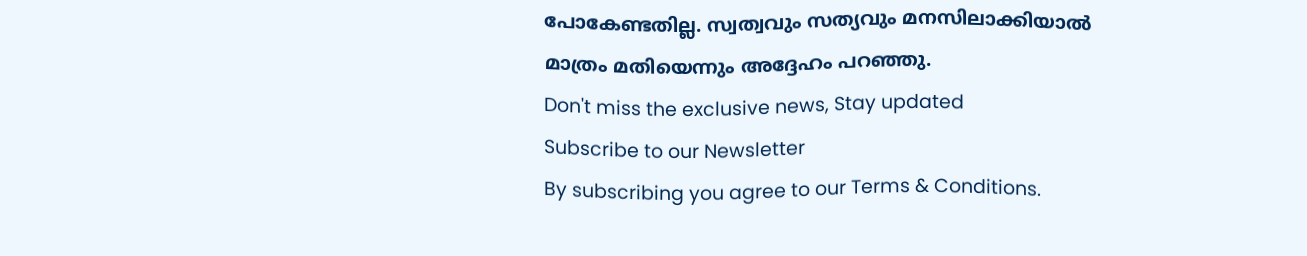പോകേണ്ടതില്ല. സ്വത്വവും സത്യവും മനസിലാക്കിയാൽ മാത്രം മതിയെന്നും അദ്ദേഹം പറഞ്ഞു.
Don't miss the exclusive news, Stay updated
Subscribe to our Newsletter
By subscribing you agree to our Terms & Conditions.